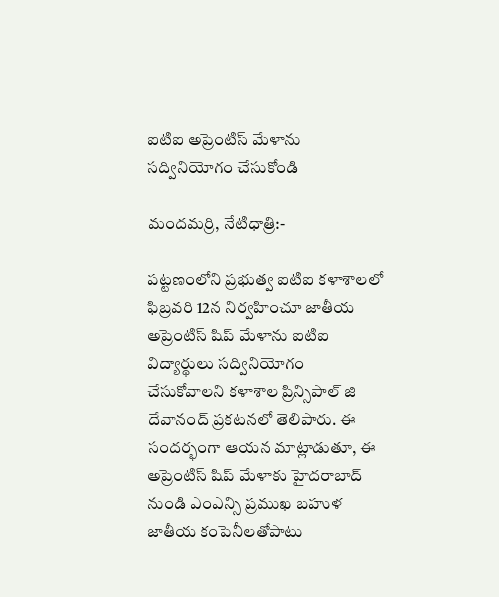ఐటిఐ అప్రెంటిస్ మేళాను సద్వినియోగం చేసుకోండి

మందమర్రి, నేటిధాత్రి:-

పట్టణంలోని ప్రభుత్వ ఐటిఐ కళాశాలలో ఫిబ్రవరి 12న నిర్వహించూ జాతీయ అప్రెంటిస్ షిప్ మేళాను ఐటిఐ విద్యార్థులు సద్వినియోగం చేసుకోవాలని కళాశాల ప్రిన్సిపాల్ జి దేవానంద్ ప్రకటనలో తెలిపారు. ఈ సందర్భంగా ఆయన మాట్లాడుతూ, ఈ అప్రెంటిస్ షిప్ మేళాకు హైదరాబాద్ నుండి ఎంఎన్సి ప్రముఖ బహుళ జాతీయ కంపెనీలతోపాటు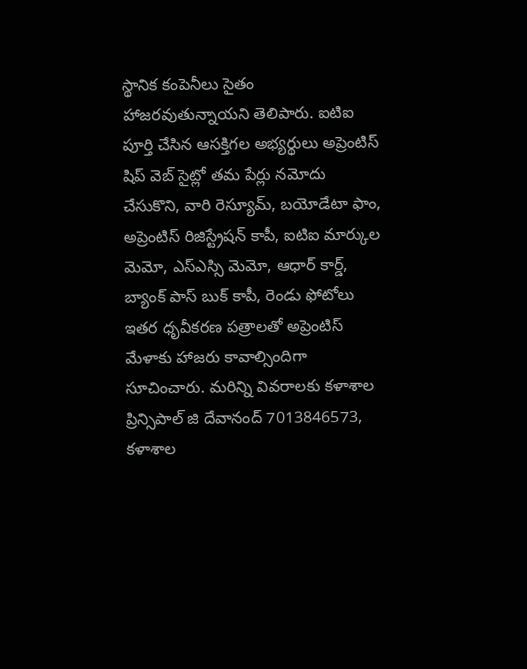స్థానిక కంపెనీలు సైతం హాజరవుతున్నాయని తెలిపారు. ఐటిఐ పూర్తి చేసిన ఆసక్తిగల అభ్యర్థులు అప్రెంటిస్ షిప్ వెబ్ సైట్లో తమ పేర్లు నమోదు చేసుకొని, వారి రెస్యూమ్, బయోడేటా ఫాం, అప్రెంటిస్ రిజిస్ట్రేషన్ కాపీ, ఐటిఐ మార్కుల మెమో, ఎస్ఎస్సి మెమో, ఆధార్ కార్డ్, బ్యాంక్ పాస్ బుక్ కాపీ, రెండు ఫోటోలు ఇతర ధృవీకరణ పత్రాలతో అప్రెంటిస్ మేళాకు హాజరు కావాల్సిందిగా సూచించారు. మరిన్ని వివరాలకు కళాశాల ప్రిన్సిపాల్ జి దేవానంద్ 7013846573, కళాశాల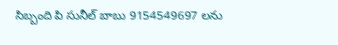సిబ్బంది పి సునీల్ బాబు 9154549697 లను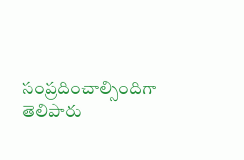సంప్రదించాల్సిందిగా తెలిపారు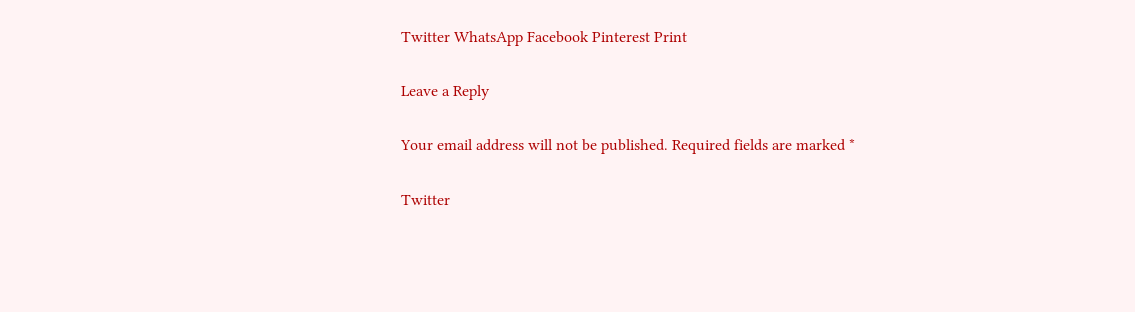Twitter WhatsApp Facebook Pinterest Print

Leave a Reply

Your email address will not be published. Required fields are marked *

Twitter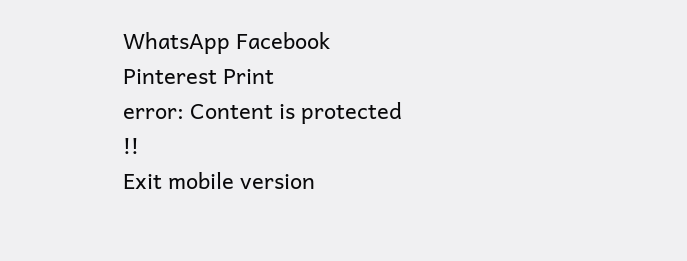WhatsApp Facebook Pinterest Print
error: Content is protected !!
Exit mobile version